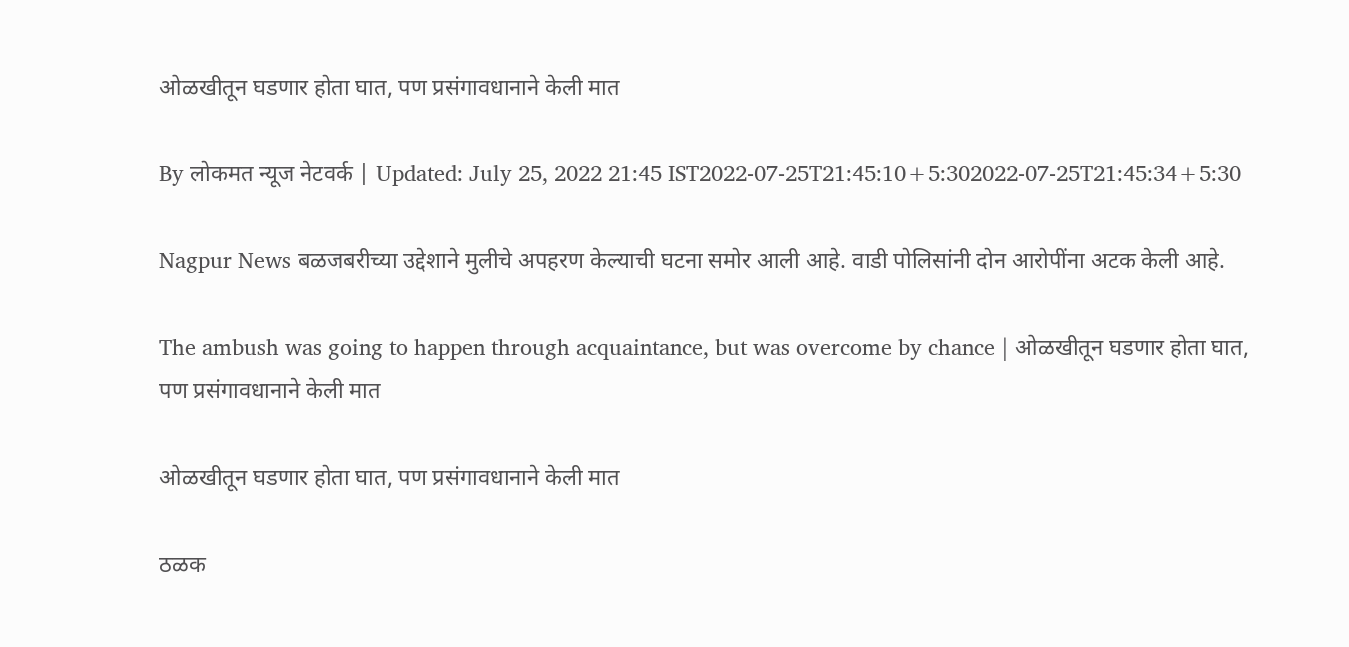ओळखीतून घडणार होता घात, पण प्रसंगावधानाने केली मात

By लोकमत न्यूज नेटवर्क | Updated: July 25, 2022 21:45 IST2022-07-25T21:45:10+5:302022-07-25T21:45:34+5:30

Nagpur News बळजबरीच्या उद्देशाने मुलीचे अपहरण केल्याची घटना समोर आली आहे. वाडी पोलिसांनी दोन आरोपींना अटक केली आहे.

The ambush was going to happen through acquaintance, but was overcome by chance | ओळखीतून घडणार होता घात, पण प्रसंगावधानाने केली मात

ओळखीतून घडणार होता घात, पण प्रसंगावधानाने केली मात

ठळक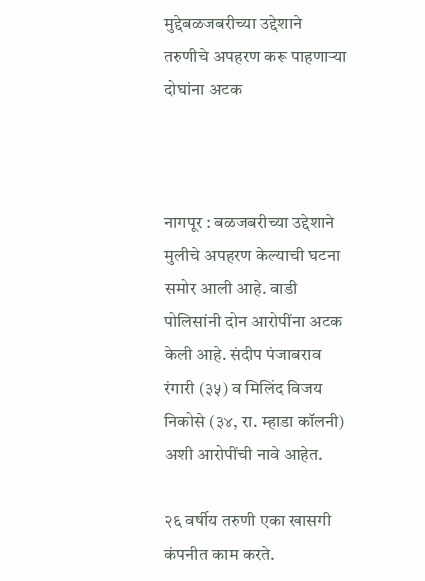मुद्देबळजबरीच्या उद्देशाने तरुणीचे अपहरण करू पाहणाऱ्या दोघांना अटक



नागपूर : बळजबरीच्या उद्देशाने मुलीचे अपहरण केल्याची घटना समोर आली आहे. वाडी पोलिसांनी दोन आरोपींना अटक केली आहे. संदीप पंजाबराव रंगारी (३५) व मिलिंद विजय निकोसे (३४, रा. म्हाडा कॉलनी) अशी आरोपींची नावे आहेत.

२६ वर्षीय तरुणी एका खासगी कंपनीत काम करते.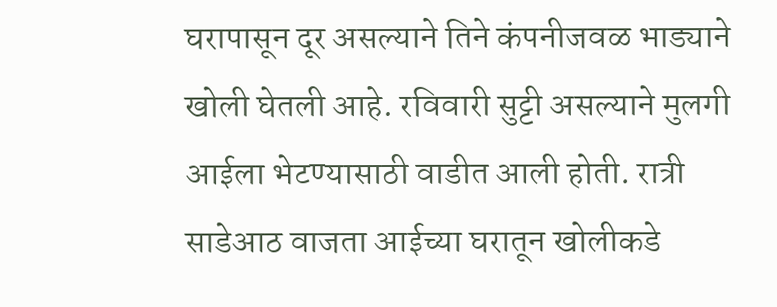घरापासून दूर असल्याने तिने कंपनीजवळ भाड्याने खोली घेतली आहे. रविवारी सुट्टी असल्याने मुलगी आईला भेटण्यासाठी वाडीत आली होती. रात्री साडेआठ वाजता आईच्या घरातून खोलीकडे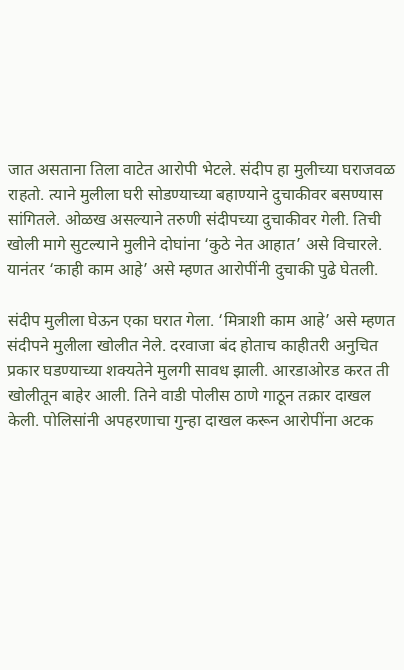जात असताना तिला वाटेत आरोपी भेटले. संदीप हा मुलीच्या घराजवळ राहतो. त्याने मुलीला घरी सोडण्याच्या बहाण्याने दुचाकीवर बसण्यास सांगितले. ओळख असल्याने तरुणी संदीपच्या दुचाकीवर गेली. तिची खोली मागे सुटल्याने मुलीने दोघांना ‘कुठे नेत आहात’ असे विचारले. यानंतर ‘काही काम आहे’ असे म्हणत आरोपींनी दुचाकी पुढे घेतली.

संदीप मुलीला घेऊन एका घरात गेला. ‘मित्राशी काम आहे’ असे म्हणत संदीपने मुलीला खोलीत नेले. दरवाजा बंद होताच काहीतरी अनुचित प्रकार घडण्याच्या शक्यतेने मुलगी सावध झाली. आरडाओरड करत ती खोलीतून बाहेर आली. तिने वाडी पोलीस ठाणे गाठून तक्रार दाखल केली. पोलिसांनी अपहरणाचा गुन्हा दाखल करून आरोपींना अटक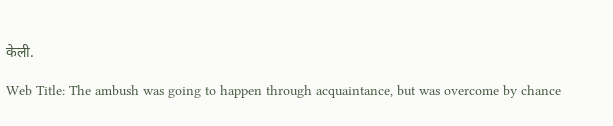केली.

Web Title: The ambush was going to happen through acquaintance, but was overcome by chance